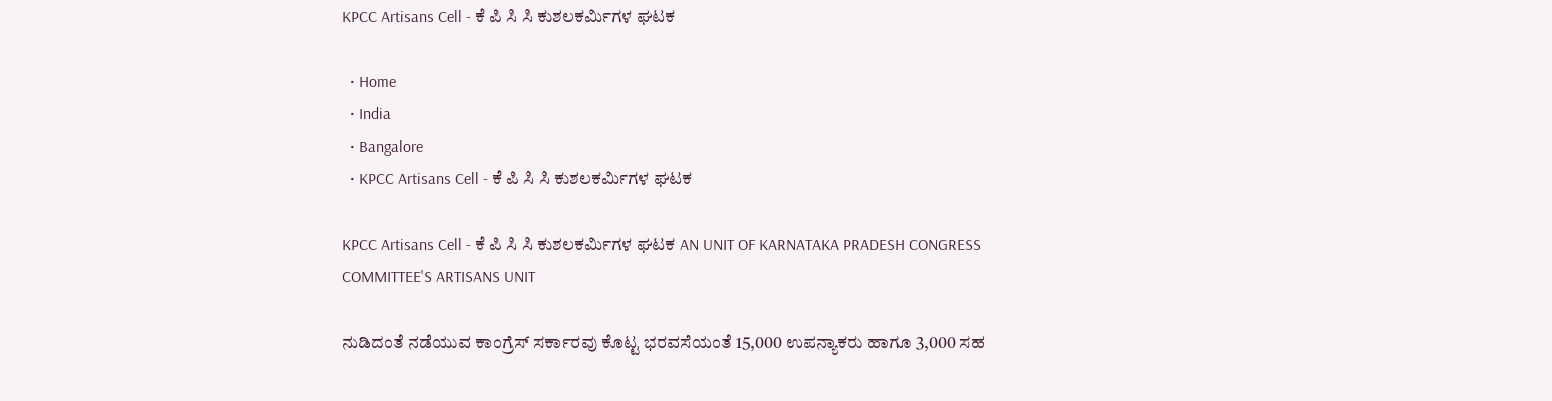KPCC Artisans Cell - ಕೆ ಪಿ ಸಿ ಸಿ ಕುಶಲಕರ್ಮಿಗಳ ಘಟಕ

  • Home
  • India
  • Bangalore
  • KPCC Artisans Cell - ಕೆ ಪಿ ಸಿ ಸಿ ಕುಶಲಕರ್ಮಿಗಳ ಘಟಕ

KPCC Artisans Cell - ಕೆ ಪಿ ಸಿ ಸಿ ಕುಶಲಕರ್ಮಿಗಳ ಘಟಕ AN UNIT OF KARNATAKA PRADESH CONGRESS COMMITTEE'S ARTISANS UNIT

ನುಡಿದಂತೆ ನಡೆಯುವ ಕಾಂಗ್ರೆಸ್ ಸರ್ಕಾರವು ಕೊಟ್ಟ ಭರವಸೆಯಂತೆ 15,000 ಉಪನ್ಯಾಕರು ಹಾಗೂ 3,000 ಸಹ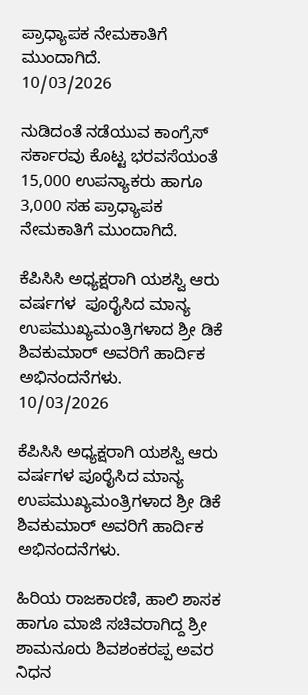ಪ್ರಾಧ್ಯಾಪಕ ನೇಮಕಾತಿಗೆ ಮುಂದಾಗಿದೆ.
10/03/2026

ನುಡಿದಂತೆ ನಡೆಯುವ ಕಾಂಗ್ರೆಸ್ ಸರ್ಕಾರವು ಕೊಟ್ಟ ಭರವಸೆಯಂತೆ 15,000 ಉಪನ್ಯಾಕರು ಹಾಗೂ 3,000 ಸಹ ಪ್ರಾಧ್ಯಾಪಕ ನೇಮಕಾತಿಗೆ ಮುಂದಾಗಿದೆ.

ಕೆಪಿಸಿಸಿ ಅಧ್ಯಕ್ಷರಾಗಿ ಯಶಸ್ವಿ ಆರು ವರ್ಷಗಳ  ಪೂರೈಸಿದ ಮಾನ್ಯ ಉಪಮುಖ್ಯಮಂತ್ರಿಗಳಾದ ಶ್ರೀ ಡಿಕೆ ಶಿವಕುಮಾರ್ ಅವರಿಗೆ ಹಾರ್ದಿಕ ಅಭಿನಂದನೆಗಳು.
10/03/2026

ಕೆಪಿಸಿಸಿ ಅಧ್ಯಕ್ಷರಾಗಿ ಯಶಸ್ವಿ ಆರು ವರ್ಷಗಳ ಪೂರೈಸಿದ ಮಾನ್ಯ ಉಪಮುಖ್ಯಮಂತ್ರಿಗಳಾದ ಶ್ರೀ ಡಿಕೆ ಶಿವಕುಮಾರ್ ಅವರಿಗೆ ಹಾರ್ದಿಕ ಅಭಿನಂದನೆಗಳು.

ಹಿರಿಯ ರಾಜಕಾರಣಿ, ಹಾಲಿ ಶಾಸಕ ಹಾಗೂ ಮಾಜಿ ಸಚಿವರಾಗಿದ್ದ ಶ್ರೀ ಶಾಮನೂರು ಶಿವಶಂಕರಪ್ಪ ಅವರ ನಿಧನ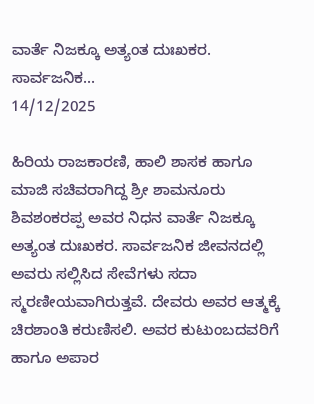ವಾರ್ತೆ ನಿಜಕ್ಕೂ ಅತ್ಯಂತ ದುಃಖಕರ. ಸಾರ್ವಜನಿಕ...
14/12/2025

ಹಿರಿಯ ರಾಜಕಾರಣಿ, ಹಾಲಿ ಶಾಸಕ ಹಾಗೂ ಮಾಜಿ ಸಚಿವರಾಗಿದ್ದ ಶ್ರೀ ಶಾಮನೂರು ಶಿವಶಂಕರಪ್ಪ ಅವರ ನಿಧನ ವಾರ್ತೆ ನಿಜಕ್ಕೂ ಅತ್ಯಂತ ದುಃಖಕರ. ಸಾರ್ವಜನಿಕ ಜೀವನದಲ್ಲಿ ಅವರು ಸಲ್ಲಿಸಿದ ಸೇವೆಗಳು ಸದಾ ಸ್ಮರಣೀಯವಾಗಿರುತ್ತವೆ. ದೇವರು ಅವರ ಆತ್ಮಕ್ಕೆ ಚಿರಶಾಂತಿ ಕರುಣಿಸಲಿ. ಅವರ ಕುಟುಂಬದವರಿಗೆ ಹಾಗೂ ಅಪಾರ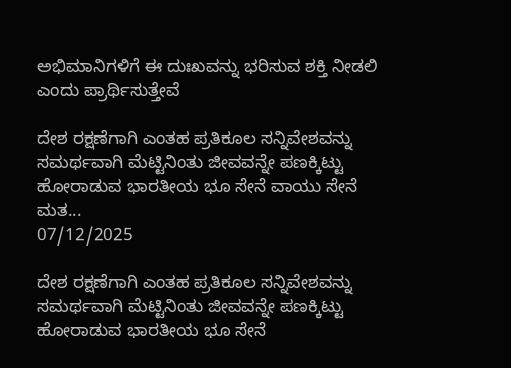ಅಭಿಮಾನಿಗಳಿಗೆ ಈ ದುಃಖವನ್ನು ಭರಿಸುವ ಶಕ್ತಿ ನೀಡಲಿ ಎಂದು ಪ್ರಾರ್ಥಿಸುತ್ತೇವೆ

ದೇಶ ರಕ್ಷಣೆಗಾಗಿ ಎಂತಹ ಪ್ರತಿಕೂಲ ಸನ್ನಿವೇಶವನ್ನು ಸಮರ್ಥವಾಗಿ ಮೆಟ್ಟಿನಿಂತು ಜೀವವನ್ನೇ ಪಣಕ್ಕಿಟ್ಟು ಹೋರಾಡುವ ಭಾರತೀಯ ಭೂ ಸೇನೆ ವಾಯು ಸೇನೆ ಮತ...
07/12/2025

ದೇಶ ರಕ್ಷಣೆಗಾಗಿ ಎಂತಹ ಪ್ರತಿಕೂಲ ಸನ್ನಿವೇಶವನ್ನು ಸಮರ್ಥವಾಗಿ ಮೆಟ್ಟಿನಿಂತು ಜೀವವನ್ನೇ ಪಣಕ್ಕಿಟ್ಟು ಹೋರಾಡುವ ಭಾರತೀಯ ಭೂ ಸೇನೆ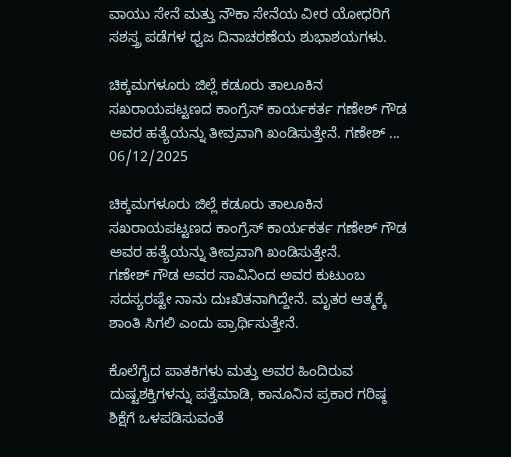ವಾಯು ಸೇನೆ ಮತ್ತು ನೌಕಾ ಸೇನೆಯ ವೀರ ಯೋಧರಿಗೆ ಸಶಸ್ತ್ರ ಪಡೆಗಳ ಧ್ವಜ ದಿನಾಚರಣೆಯ ಶುಭಾಶಯಗಳು.

ಚಿಕ್ಕಮಗಳೂರು ಜಿಲ್ಲೆ ಕಡೂರು ತಾಲೂಕಿನ ಸಖರಾಯಪಟ್ಟಣದ ಕಾಂಗ್ರೆಸ್ ಕಾರ್ಯಕರ್ತ ಗಣೇಶ್ ಗೌಡ ಅವರ ಹತ್ಯೆಯನ್ನು ತೀವ್ರವಾಗಿ ಖಂಡಿಸುತ್ತೇನೆ. ಗಣೇಶ್ ...
06/12/2025

ಚಿಕ್ಕಮಗಳೂರು ಜಿಲ್ಲೆ ಕಡೂರು ತಾಲೂಕಿನ ಸಖರಾಯಪಟ್ಟಣದ ಕಾಂಗ್ರೆಸ್ ಕಾರ್ಯಕರ್ತ ಗಣೇಶ್ ಗೌಡ ಅವರ ಹತ್ಯೆಯನ್ನು ತೀವ್ರವಾಗಿ ಖಂಡಿಸುತ್ತೇನೆ.
ಗಣೇಶ್ ಗೌಡ ಅವರ ಸಾವಿನಿಂದ ಅವರ ಕುಟುಂಬ ಸದಸ್ಯರಷ್ಟೇ ನಾನು ದುಃಖಿತನಾಗಿದ್ದೇನೆ. ಮೃತರ ಆತ್ಮಕ್ಕೆ ಶಾಂತಿ ಸಿಗಲಿ ಎಂದು ಪ್ರಾರ್ಥಿಸುತ್ತೇನೆ.

ಕೊಲೆಗೈದ ಪಾತಕಿಗಳು ಮತ್ತು ಅವರ ಹಿಂದಿರುವ ದುಷ್ಟಶಕ್ತಿಗಳನ್ನು ಪತ್ತೆಮಾಡಿ, ಕಾನೂನಿನ ಪ್ರಕಾರ ಗರಿಷ್ಠ ಶಿಕ್ಷೆಗೆ ಒಳಪಡಿಸುವಂತೆ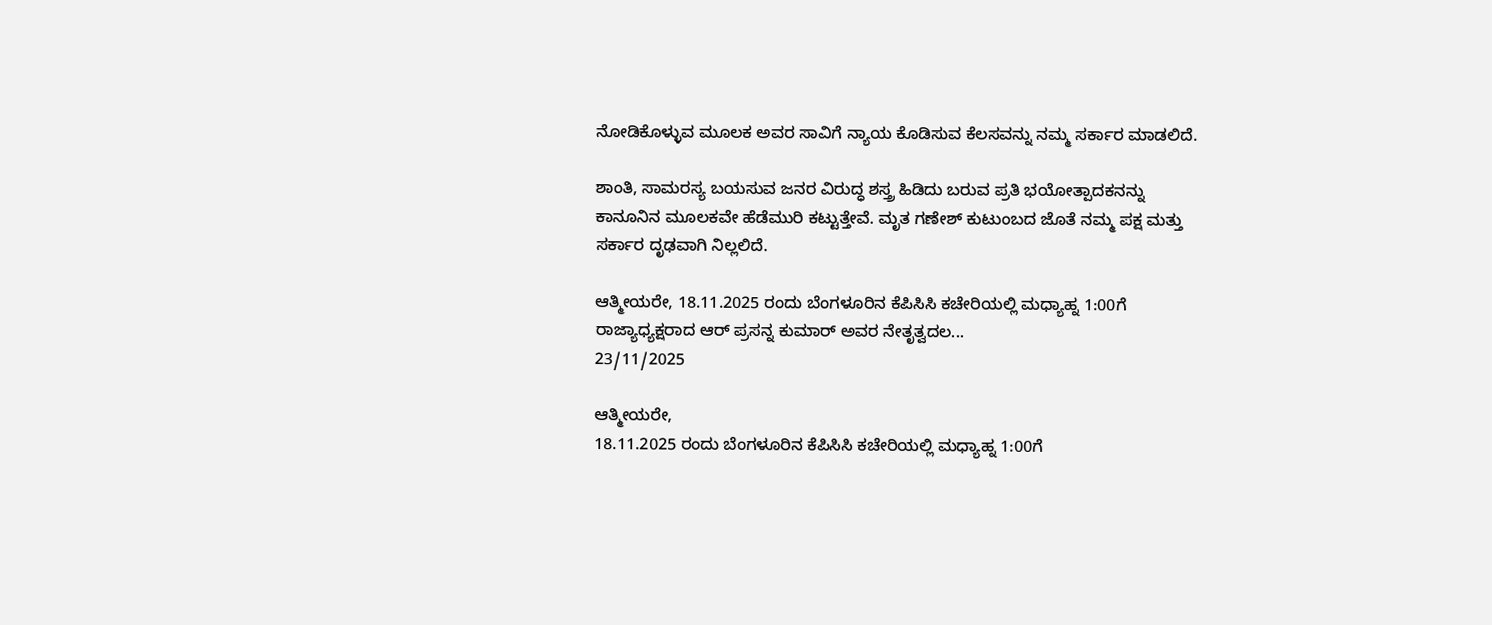ನೋಡಿಕೊಳ್ಳುವ ಮೂಲಕ‌ ಅವರ ಸಾವಿಗೆ ನ್ಯಾಯ ಕೊಡಿಸುವ ಕೆಲಸವನ್ನು ನಮ್ಮ ಸರ್ಕಾರ ಮಾಡಲಿದೆ.

ಶಾಂತಿ, ಸಾಮರಸ್ಯ ಬಯಸುವ ಜನರ ವಿರುದ್ಧ ಶಸ್ತ್ರ ಹಿಡಿದು ಬರುವ ಪ್ರತಿ ಭಯೋತ್ಪಾದಕನನ್ನು ಕಾನೂನಿನ ಮೂಲಕವೇ ಹೆಡೆಮುರಿ ಕಟ್ಟುತ್ತೇವೆ. ಮೃತ ಗಣೇಶ್ ಕುಟುಂಬದ ಜೊತೆ ನಮ್ಮ ಪಕ್ಷ ಮತ್ತು ಸರ್ಕಾರ ದೃಢವಾಗಿ ನಿಲ್ಲಲಿದೆ.

ಆತ್ಮೀಯರೇ, 18.11.2025 ರಂದು ಬೆಂಗಳೂರಿನ ಕೆಪಿಸಿಸಿ ಕಚೇರಿಯಲ್ಲಿ ಮಧ್ಯಾಹ್ನ 1:00ಗೆ ರಾಜ್ಯಾಧ್ಯಕ್ಷರಾದ ಆರ್ ಪ್ರಸನ್ನ ಕುಮಾರ್ ಅವರ ನೇತೃತ್ವದಲ...
23/11/2025

ಆತ್ಮೀಯರೇ,
18.11.2025 ರಂದು ಬೆಂಗಳೂರಿನ ಕೆಪಿಸಿಸಿ ಕಚೇರಿಯಲ್ಲಿ ಮಧ್ಯಾಹ್ನ 1:00ಗೆ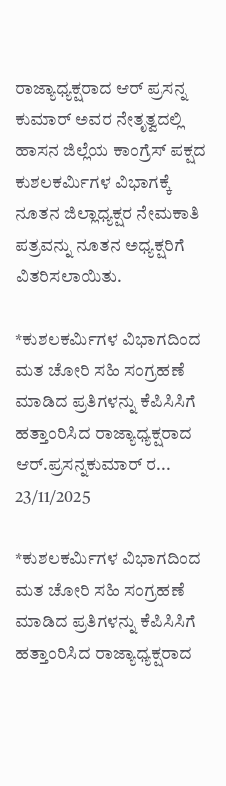ರಾಜ್ಯಾಧ್ಯಕ್ಷರಾದ ಆರ್ ಪ್ರಸನ್ನ ಕುಮಾರ್ ಅವರ ನೇತೃತ್ವದಲ್ಲಿ ಹಾಸನ ಜಿಲ್ಲೆಯ ಕಾಂಗ್ರೆಸ್ ಪಕ್ಷದ ಕುಶಲಕರ್ಮಿಗಳ ವಿಭಾಗಕ್ಕೆ ನೂತನ ಜಿಲ್ಲಾಧ್ಯಕ್ಷರ ನೇಮಕಾತಿ ಪತ್ರವನ್ನು ನೂತನ ಅಧ್ಯಕ್ಷರಿಗೆ ವಿತರಿಸಲಾಯಿತು.

*ಕುಶಲಕರ್ಮಿಗಳ ವಿಭಾಗದಿಂದ ಮತ ಚೋರಿ ಸಹಿ ಸಂಗ್ರಹಣೆ ಮಾಡಿದ ಪ್ರತಿಗಳನ್ನು ಕೆಪಿಸಿಸಿಗೆ ಹತ್ತಾಂರಿಸಿದ ರಾಜ್ಯಾಧ್ಯಕ್ಷರಾದ ಆರ್.ಪ್ರಸನ್ನಕುಮಾರ್ ರ...
23/11/2025

*ಕುಶಲಕರ್ಮಿಗಳ ವಿಭಾಗದಿಂದ ಮತ ಚೋರಿ ಸಹಿ ಸಂಗ್ರಹಣೆ ಮಾಡಿದ ಪ್ರತಿಗಳನ್ನು ಕೆಪಿಸಿಸಿಗೆ ಹತ್ತಾಂರಿಸಿದ ರಾಜ್ಯಾಧ್ಯಕ್ಷರಾದ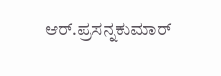ಆರ್.ಪ್ರಸನ್ನಕುಮಾರ್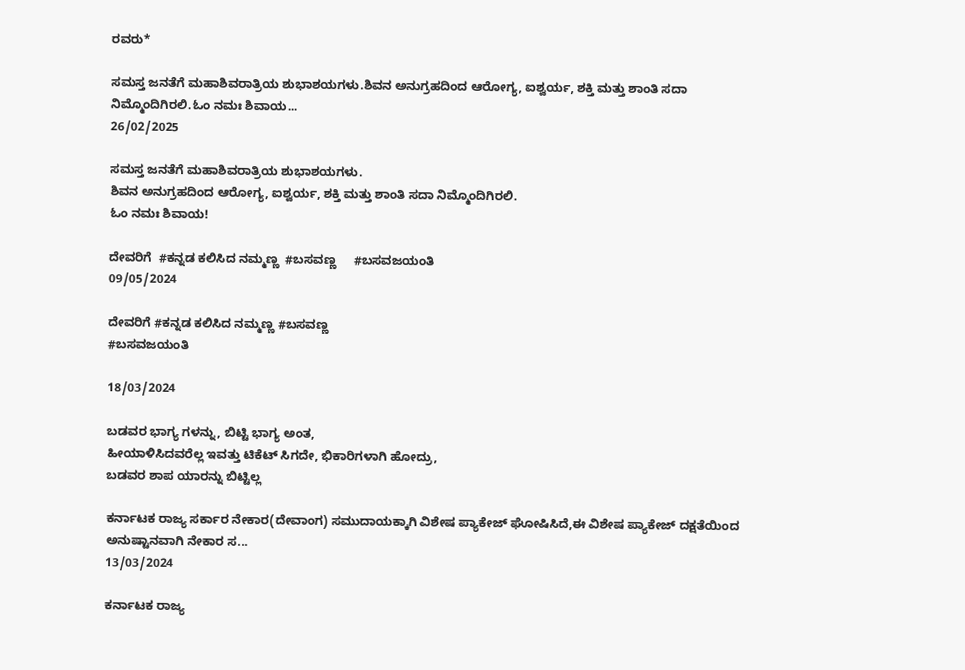ರವರು*

ಸಮಸ್ತ ಜನತೆಗೆ ಮಹಾಶಿವರಾತ್ರಿಯ ಶುಭಾಶಯಗಳು.ಶಿವನ ಅನುಗ್ರಹದಿಂದ ಆರೋಗ್ಯ, ಐಶ್ವರ್ಯ, ಶಕ್ತಿ ಮತ್ತು ಶಾಂತಿ ಸದಾ ನಿಮ್ಮೊಂದಿಗಿರಲಿ.ಓಂ ನಮಃ ಶಿವಾಯ...
26/02/2025

ಸಮಸ್ತ ಜನತೆಗೆ ಮಹಾಶಿವರಾತ್ರಿಯ ಶುಭಾಶಯಗಳು.
ಶಿವನ ಅನುಗ್ರಹದಿಂದ ಆರೋಗ್ಯ, ಐಶ್ವರ್ಯ, ಶಕ್ತಿ ಮತ್ತು ಶಾಂತಿ ಸದಾ ನಿಮ್ಮೊಂದಿಗಿರಲಿ.
ಓಂ ನಮಃ ಶಿವಾಯ!

ದೇವರಿಗೆ  #ಕನ್ನಡ ಕಲಿಸಿದ ನಮ್ಮಣ್ಣ  #ಬಸವಣ್ಣ     #ಬಸವಜಯಂತಿ
09/05/2024

ದೇವರಿಗೆ #ಕನ್ನಡ ಕಲಿಸಿದ ನಮ್ಮಣ್ಣ #ಬಸವಣ್ಣ
#ಬಸವಜಯಂತಿ

18/03/2024

ಬಡವರ ಭಾಗ್ಯ ಗಳನ್ನು, ಬಿಟ್ಟಿ ಭಾಗ್ಯ ಅಂತ,
ಹೀಯಾಳಿಸಿದವರೆಲ್ಲ ಇವತ್ತು ಟಿಕೆಟ್ ಸಿಗದೇ, ಭಿಕಾರಿಗಳಾಗಿ ಹೋದ್ರು,
ಬಡವರ ಶಾಪ ಯಾರನ್ನು ಬಿಟ್ಟಿಲ್ಲ

ಕರ್ನಾಟಕ ರಾಜ್ಯ ಸರ್ಕಾರ ನೇಕಾರ(ದೇವಾಂಗ) ಸಮುದಾಯಕ್ಕಾಗಿ ವಿಶೇಷ ಪ್ಯಾಕೇಜ್ ಘೋಷಿಸಿದೆ,ಈ ವಿಶೇಷ ಪ್ಯಾಕೇಜ್ ದಕ್ಷತೆಯಿಂದ ಅನುಷ್ಟಾನವಾಗಿ ನೇಕಾರ ಸ...
13/03/2024

ಕರ್ನಾಟಕ ರಾಜ್ಯ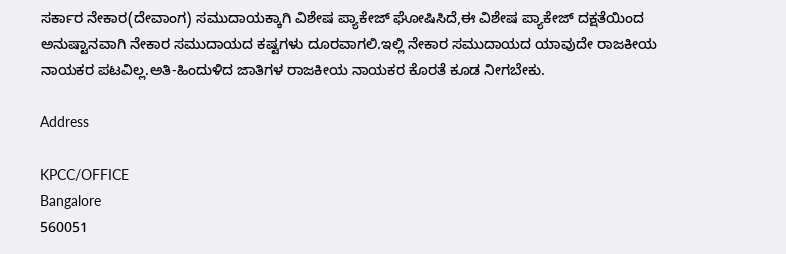ಸರ್ಕಾರ ನೇಕಾರ(ದೇವಾಂಗ) ಸಮುದಾಯಕ್ಕಾಗಿ ವಿಶೇಷ ಪ್ಯಾಕೇಜ್ ಘೋಷಿಸಿದೆ,ಈ ವಿಶೇಷ ಪ್ಯಾಕೇಜ್ ದಕ್ಷತೆಯಿಂದ ಅನುಷ್ಟಾನವಾಗಿ ನೇಕಾರ ಸಮುದಾಯದ ಕಷ್ಟಗಳು ದೂರವಾಗಲಿ.ಇಲ್ಲಿ ನೇಕಾರ ಸಮುದಾಯದ ಯಾವುದೇ ರಾಜಕೀಯ ನಾಯಕರ ಪಟವಿಲ್ಲ.ಅತಿ-ಹಿಂದುಳಿದ ಜಾತಿಗಳ ರಾಜಕೀಯ ನಾಯಕರ ಕೊರತೆ ಕೂಡ ನೀಗಬೇಕು.

Address

KPCC/OFFICE
Bangalore
560051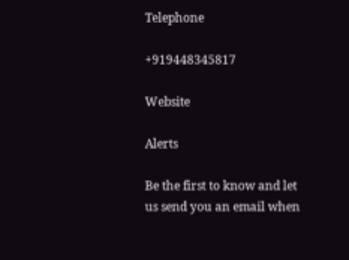Telephone

+919448345817

Website

Alerts

Be the first to know and let us send you an email when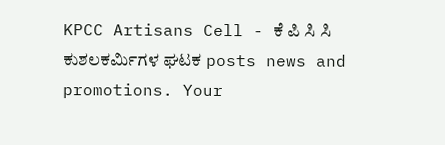KPCC Artisans Cell - ಕೆ ಪಿ ಸಿ ಸಿ ಕುಶಲಕರ್ಮಿಗಳ ಘಟಕ posts news and promotions. Your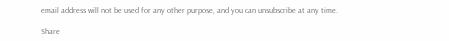email address will not be used for any other purpose, and you can unsubscribe at any time.

Share